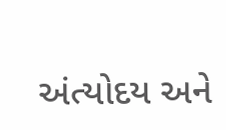અંત્યોદય અને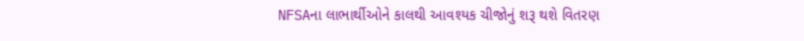NFSAના લાભાર્થીઓને કાલથી આવશ્યક ચીજોનું શરૂ થશે વિતરણ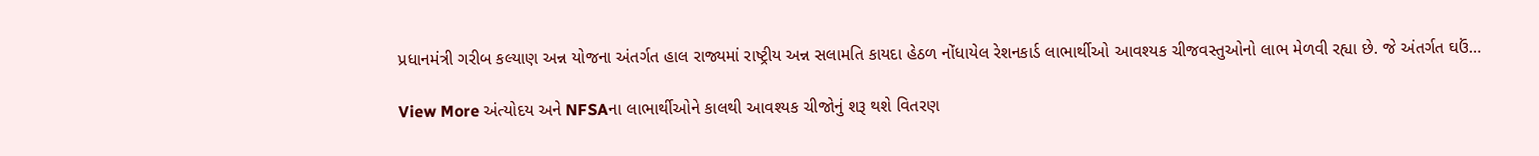પ્રધાનમંત્રી ગરીબ કલ્યાણ અન્ન યોજના અંતર્ગત હાલ રાજ્યમાં રાષ્ટ્રીય અન્ન સલામતિ કાયદા હેઠળ નોંધાયેલ રેશનકાર્ડ લાભાર્થીઓ આવશ્યક ચીજવસ્તુઓનો લાભ મેળવી રહ્યા છે. જે અંતર્ગત ઘઉં…

View More અંત્યોદય અને NFSAના લાભાર્થીઓને કાલથી આવશ્યક ચીજોનું શરૂ થશે વિતરણ